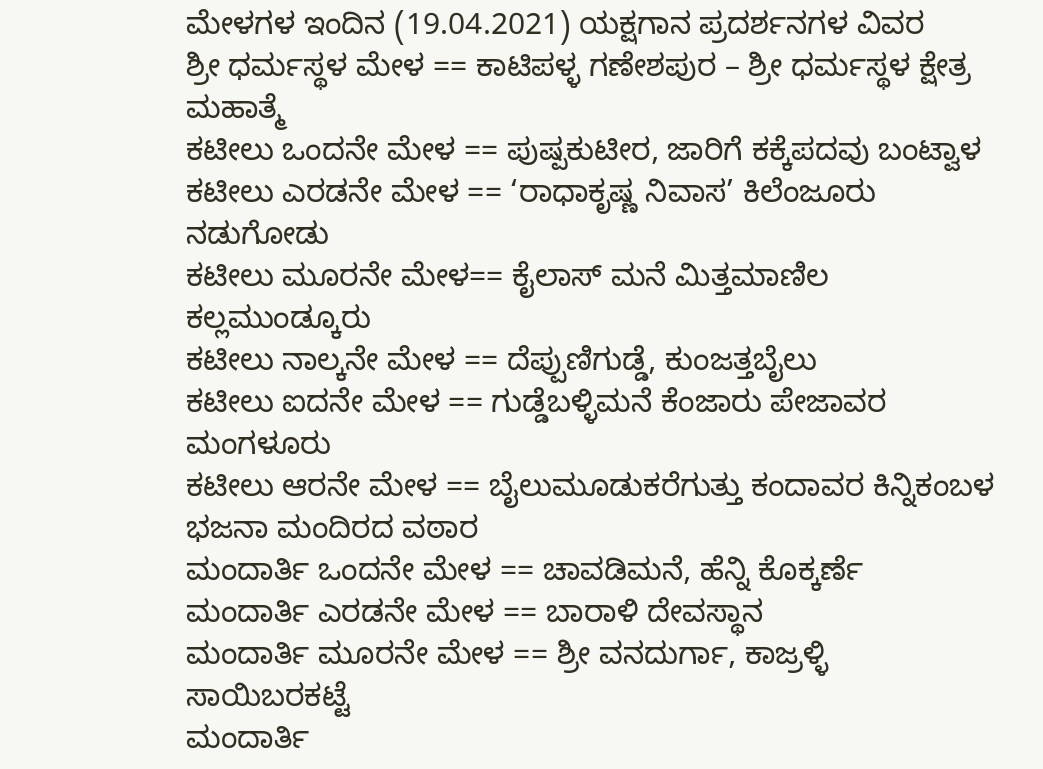ಮೇಳಗಳ ಇಂದಿನ (19.04.2021) ಯಕ್ಷಗಾನ ಪ್ರದರ್ಶನಗಳ ವಿವರ
ಶ್ರೀ ಧರ್ಮಸ್ಥಳ ಮೇಳ == ಕಾಟಿಪಳ್ಳ ಗಣೇಶಪುರ – ಶ್ರೀ ಧರ್ಮಸ್ಥಳ ಕ್ಷೇತ್ರ ಮಹಾತ್ಮೆ
ಕಟೀಲು ಒಂದನೇ ಮೇಳ == ಪುಷ್ಪಕುಟೀರ, ಜಾರಿಗೆ ಕಕ್ಕೆಪದವು ಬಂಟ್ವಾಳ
ಕಟೀಲು ಎರಡನೇ ಮೇಳ == ‘ರಾಧಾಕೃಷ್ಣ ನಿವಾಸ’ ಕಿಲೆಂಜೂರು ನಡುಗೋಡು
ಕಟೀಲು ಮೂರನೇ ಮೇಳ== ಕೈಲಾಸ್ ಮನೆ ಮಿತ್ತಮಾಣಿಲ ಕಲ್ಲಮುಂಡ್ಕೂರು
ಕಟೀಲು ನಾಲ್ಕನೇ ಮೇಳ == ದೆಪ್ಪುಣಿಗುಡ್ಡೆ, ಕುಂಜತ್ತಬೈಲು
ಕಟೀಲು ಐದನೇ ಮೇಳ == ಗುಡ್ಡೆಬಳ್ಳಿಮನೆ ಕೆಂಜಾರು ಪೇಜಾವರ ಮಂಗಳೂರು
ಕಟೀಲು ಆರನೇ ಮೇಳ == ಬೈಲುಮೂಡುಕರೆಗುತ್ತು ಕಂದಾವರ ಕಿನ್ನಿಕಂಬಳ ಭಜನಾ ಮಂದಿರದ ವಠಾರ
ಮಂದಾರ್ತಿ ಒಂದನೇ ಮೇಳ == ಚಾವಡಿಮನೆ, ಹೆನ್ನಿ ಕೊಕ್ಕರ್ಣೆ
ಮಂದಾರ್ತಿ ಎರಡನೇ ಮೇಳ == ಬಾರಾಳಿ ದೇವಸ್ಥಾನ
ಮಂದಾರ್ತಿ ಮೂರನೇ ಮೇಳ == ಶ್ರೀ ವನದುರ್ಗಾ, ಕಾಜ್ರಳ್ಳಿ ಸಾಯಿಬರಕಟ್ಟೆ
ಮಂದಾರ್ತಿ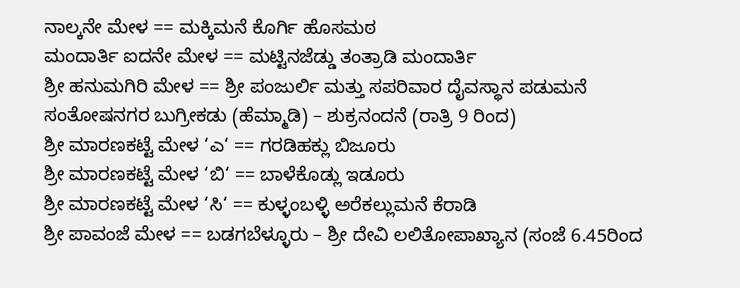ನಾಲ್ಕನೇ ಮೇಳ == ಮಕ್ಕಿಮನೆ ಕೊರ್ಗಿ ಹೊಸಮಠ
ಮಂದಾರ್ತಿ ಐದನೇ ಮೇಳ == ಮಟ್ಟಿನಜೆಡ್ಡು ತಂತ್ರಾಡಿ ಮಂದಾರ್ತಿ
ಶ್ರೀ ಹನುಮಗಿರಿ ಮೇಳ == ಶ್ರೀ ಪಂಜುರ್ಲಿ ಮತ್ತು ಸಪರಿವಾರ ದೈವಸ್ಥಾನ ಪಡುಮನೆ ಸಂತೋಷನಗರ ಬುಗ್ರೀಕಡು (ಹೆಮ್ಮಾಡಿ) – ಶುಕ್ರನಂದನೆ (ರಾತ್ರಿ 9 ರಿಂದ)
ಶ್ರೀ ಮಾರಣಕಟ್ಟೆ ಮೇಳ ‘ಎ‘ == ಗರಡಿಹಕ್ಲು ಬಿಜೂರು
ಶ್ರೀ ಮಾರಣಕಟ್ಟೆ ಮೇಳ ‘ಬಿ‘ == ಬಾಳೆಕೊಡ್ಲು ಇಡೂರು
ಶ್ರೀ ಮಾರಣಕಟ್ಟೆ ಮೇಳ ‘ಸಿ‘ == ಕುಳ್ಳಂಬಳ್ಳಿ ಅರೆಕಲ್ಲುಮನೆ ಕೆರಾಡಿ
ಶ್ರೀ ಪಾವಂಜೆ ಮೇಳ == ಬಡಗಬೆಳ್ಳೂರು – ಶ್ರೀ ದೇವಿ ಲಲಿತೋಪಾಖ್ಯಾನ (ಸಂಜೆ 6.45ರಿಂದ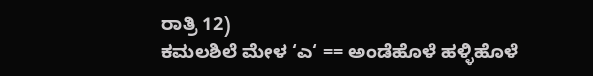ರಾತ್ರಿ 12)
ಕಮಲಶಿಲೆ ಮೇಳ ‘ಎ‘ == ಅಂಡೆಹೊಳೆ ಹಳ್ಳಿಹೊಳೆ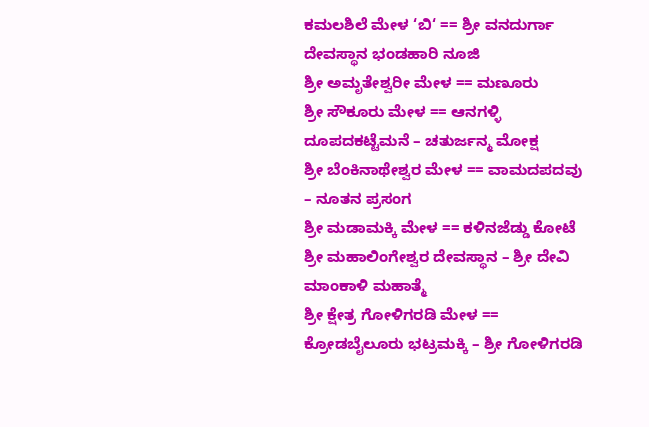ಕಮಲಶಿಲೆ ಮೇಳ ‘ಬಿ‘ == ಶ್ರೀ ವನದುರ್ಗಾ ದೇವಸ್ಥಾನ ಭಂಡಹಾರಿ ನೂಜಿ
ಶ್ರೀ ಅಮೃತೇಶ್ವರೀ ಮೇಳ == ಮಣೂರು
ಶ್ರೀ ಸೌಕೂರು ಮೇಳ == ಆನಗಳ್ಳಿ ದೂಪದಕಟ್ಟೆಮನೆ – ಚತುರ್ಜನ್ಮ ಮೋಕ್ಷ
ಶ್ರೀ ಬೆಂಕಿನಾಥೇಶ್ವರ ಮೇಳ == ವಾಮದಪದವು – ನೂತನ ಪ್ರಸಂಗ
ಶ್ರೀ ಮಡಾಮಕ್ಕಿ ಮೇಳ == ಕಳಿನಜೆಡ್ಡು ಕೋಟೆ ಶ್ರೀ ಮಹಾಲಿಂಗೇಶ್ವರ ದೇವಸ್ಥಾನ – ಶ್ರೀ ದೇವಿ ಮಾಂಕಾಳಿ ಮಹಾತ್ಮೆ
ಶ್ರೀ ಕ್ಷೇತ್ರ ಗೋಳಿಗರಡಿ ಮೇಳ == ಕ್ರೋಡಬೈಲೂರು ಭಟ್ರಮಕ್ಕಿ – ಶ್ರೀ ಗೋಳಿಗರಡಿ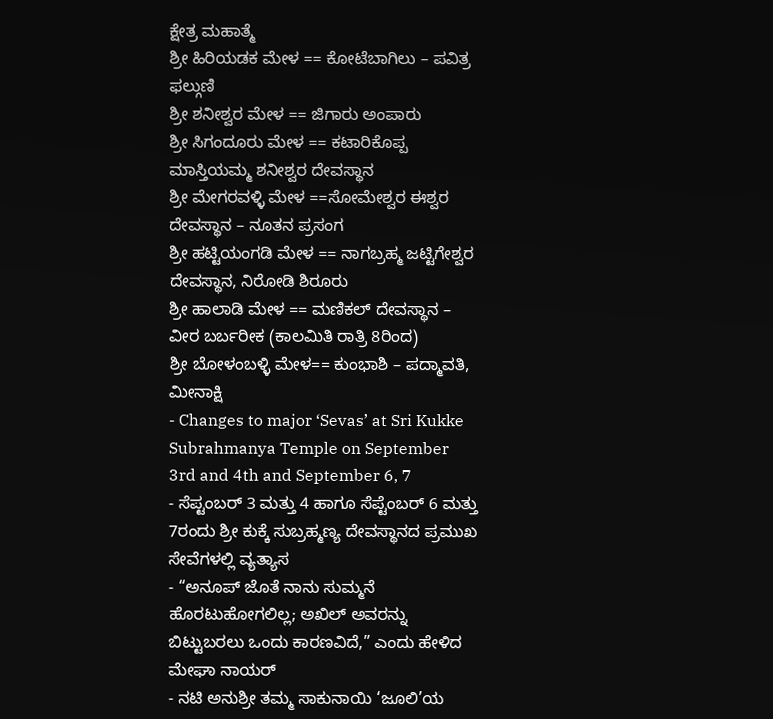ಕ್ಷೇತ್ರ ಮಹಾತ್ಮೆ
ಶ್ರೀ ಹಿರಿಯಡಕ ಮೇಳ == ಕೋಟೆಬಾಗಿಲು – ಪವಿತ್ರ ಫಲ್ಗುಣಿ
ಶ್ರೀ ಶನೀಶ್ವರ ಮೇಳ == ಜಿಗಾರು ಅಂಪಾರು
ಶ್ರೀ ಸಿಗಂದೂರು ಮೇಳ == ಕಟಾರಿಕೊಪ್ಪ ಮಾಸ್ತಿಯಮ್ಮ ಶನೀಶ್ವರ ದೇವಸ್ಥಾನ
ಶ್ರೀ ಮೇಗರವಳ್ಳಿ ಮೇಳ ==ಸೋಮೇಶ್ವರ ಈಶ್ವರ ದೇವಸ್ಥಾನ – ನೂತನ ಪ್ರಸಂಗ
ಶ್ರೀ ಹಟ್ಟಿಯಂಗಡಿ ಮೇಳ == ನಾಗಬ್ರಹ್ಮ ಜಟ್ಟಿಗೇಶ್ವರ ದೇವಸ್ಥಾನ, ನಿರೋಡಿ ಶಿರೂರು
ಶ್ರೀ ಹಾಲಾಡಿ ಮೇಳ == ಮಣಿಕಲ್ ದೇವಸ್ಥಾನ – ವೀರ ಬರ್ಬರೀಕ (ಕಾಲಮಿತಿ ರಾತ್ರಿ 8ರಿಂದ)
ಶ್ರೀ ಬೋಳಂಬಳ್ಳಿ ಮೇಳ== ಕುಂಭಾಶಿ – ಪದ್ಮಾವತಿ, ಮೀನಾಕ್ಷಿ
- Changes to major ‘Sevas’ at Sri Kukke Subrahmanya Temple on September 3rd and 4th and September 6, 7
- ಸೆಪ್ಟಂಬರ್ 3 ಮತ್ತು 4 ಹಾಗೂ ಸೆಪ್ಟೆಂಬರ್ 6 ಮತ್ತು 7ರಂದು ಶ್ರೀ ಕುಕ್ಕೆ ಸುಬ್ರಹ್ಮಣ್ಯ ದೇವಸ್ಥಾನದ ಪ್ರಮುಖ ಸೇವೆಗಳಲ್ಲಿ ವ್ಯತ್ಯಾಸ
- “ಅನೂಪ್ ಜೊತೆ ನಾನು ಸುಮ್ಮನೆ ಹೊರಟುಹೋಗಲಿಲ್ಲ; ಅಖಿಲ್ ಅವರನ್ನು ಬಿಟ್ಟುಬರಲು ಒಂದು ಕಾರಣವಿದೆ,” ಎಂದು ಹೇಳಿದ ಮೇಘಾ ನಾಯರ್
- ನಟಿ ಅನುಶ್ರೀ ತಮ್ಮ ಸಾಕುನಾಯಿ ‘ಜೂಲಿ’ಯ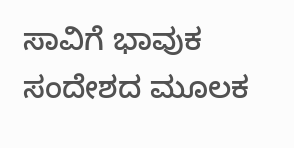ಸಾವಿಗೆ ಭಾವುಕ ಸಂದೇಶದ ಮೂಲಕ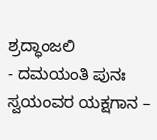ಶ್ರದ್ಧಾಂಜಲಿ
- ದಮಯಂತಿ ಪುನಃ ಸ್ವಯಂವರ ಯಕ್ಷಗಾನ –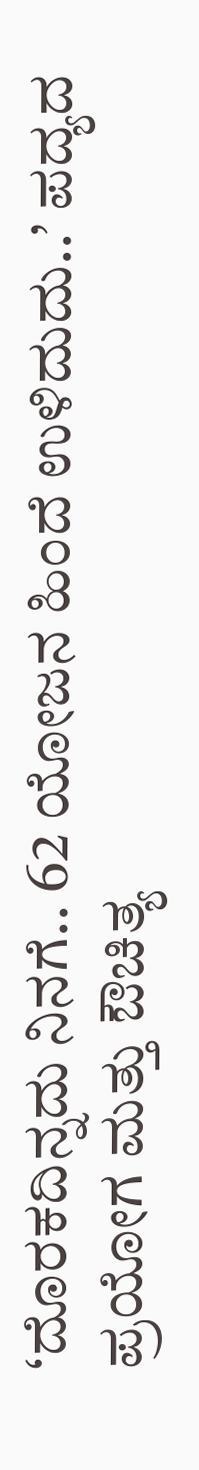‘ದೊರಕದಿನ್ನದು ನಿನಗೆ.. 62 ಯೋಜನ ಹಿಂದೆ ಉಳಿದುದು..’ ಪದ್ಯದ ಪ್ರಯೋಗ ಮತ್ತು ಔಚಿತ್ಯ